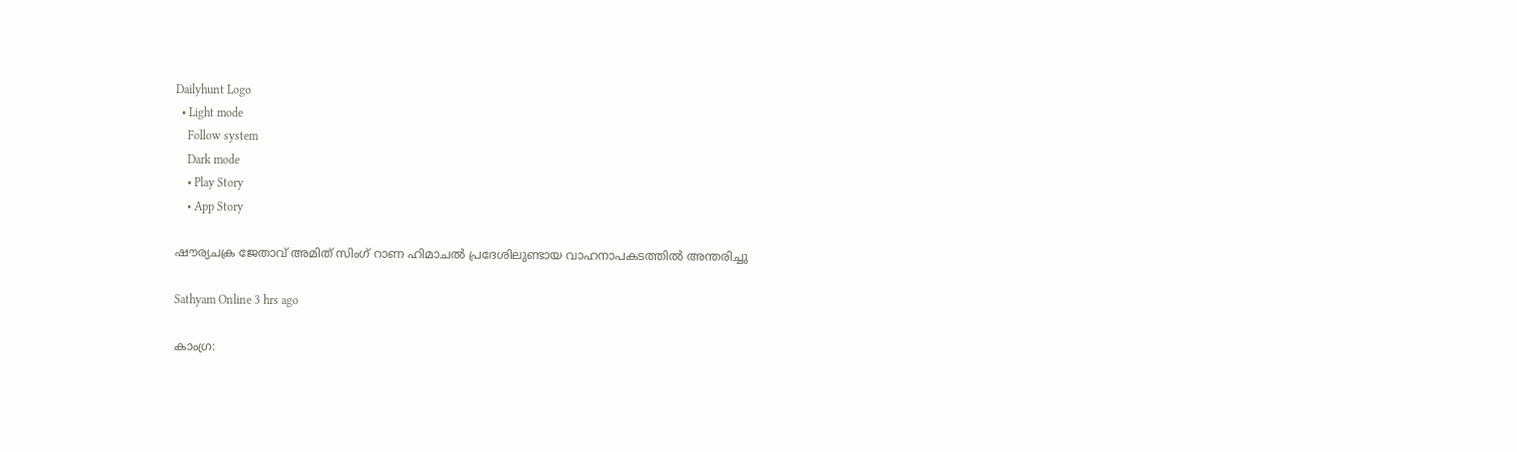Dailyhunt Logo
  • Light mode
    Follow system
    Dark mode
    • Play Story
    • App Story

ഷൗര്യചക്ര ജേതാവ് അമിത് സിംഗ് റാണ ഹിമാചല്‍ പ്രദേശിലുണ്ടായ വാഹനാപകടത്തില്‍ അന്തരിച്ചു

Sathyam Online 3 hrs ago

കാംഗ്ര: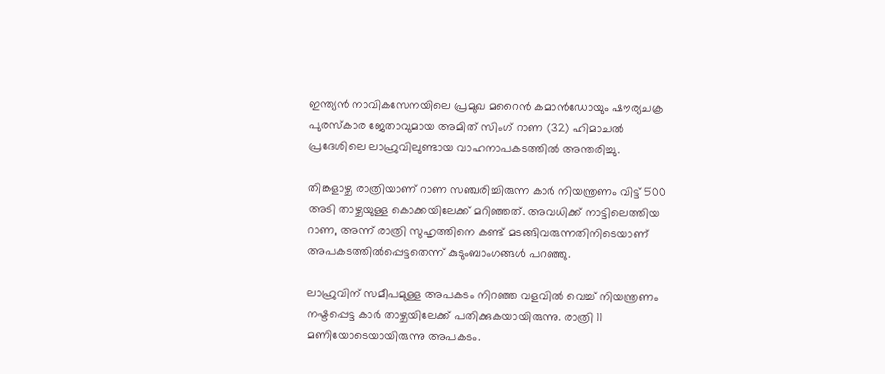ഇന്ത്യന്‍ നാവികസേനയിലെ പ്രമുഖ മറൈന്‍ കമാന്‍ഡോയും ഷൗര്യചക്ര പുരസ്‌കാര ജേതാവുമായ അമിത് സിംഗ് റാണ (32) ഹിമാചല്‍ പ്രദേശിലെ ലാഹ്രുവിലുണ്ടായ വാഹനാപകടത്തില്‍ അന്തരിച്ചു.

തിങ്കളാഴ്ച രാത്രിയാണ് റാണ സഞ്ചരിച്ചിരുന്ന കാര്‍ നിയന്ത്രണം വിട്ട് 500 അടി താഴ്ചയുള്ള കൊക്കയിലേക്ക് മറിഞ്ഞത്. അവധിക്ക് നാട്ടിലെത്തിയ റാണ, അന്ന് രാത്രി സുഹൃത്തിനെ കണ്ട് മടങ്ങിവരുന്നതിനിടെയാണ് അപകടത്തില്‍പ്പെട്ടതെന്ന് കുടുംബാംഗങ്ങള്‍ പറഞ്ഞു.

ലാഹ്രുവിന് സമീപമുള്ള അപകടം നിറഞ്ഞ വളവില്‍ വെച്ച്‌ നിയന്ത്രണം നഷ്ടപ്പെട്ട കാര്‍ താഴ്ചയിലേക്ക് പതിക്കുകയായിരുന്നു. രാത്രി 11 മണിയോടെയായിരുന്നു അപകടം.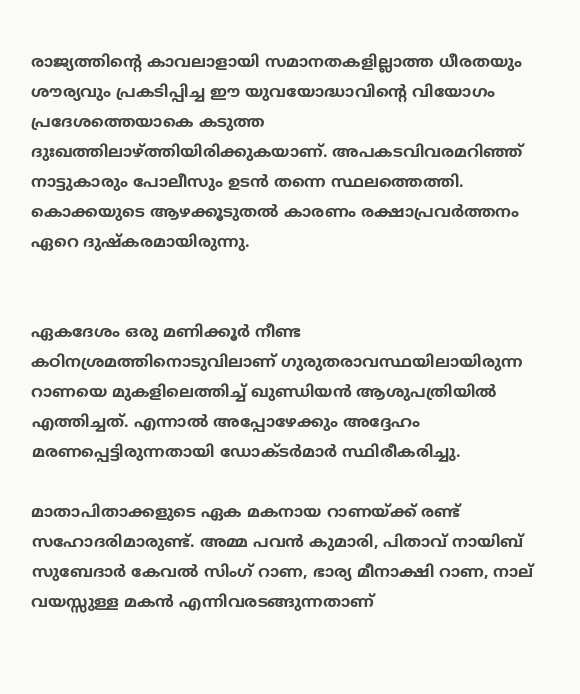രാജ്യത്തിന്റെ കാവലാളായി സമാനതകളില്ലാത്ത ധീരതയും ശൗര്യവും പ്രകടിപ്പിച്ച ഈ യുവയോദ്ധാവിന്റെ വിയോഗം പ്രദേശത്തെയാകെ കടുത്ത ദുഃഖത്തിലാഴ്ത്തിയിരിക്കുകയാണ്. അപകടവിവരമറിഞ്ഞ് നാട്ടുകാരും പോലീസും ഉടന്‍ തന്നെ സ്ഥലത്തെത്തി. കൊക്കയുടെ ആഴക്കൂടുതല്‍ കാരണം രക്ഷാപ്രവര്‍ത്തനം ഏറെ ദുഷ്‌കരമായിരുന്നു.


ഏകദേശം ഒരു മണിക്കൂര്‍ നീണ്ട കഠിനശ്രമത്തിനൊടുവിലാണ് ഗുരുതരാവസ്ഥയിലായിരുന്ന റാണയെ മുകളിലെത്തിച്ച്‌ ഖുണ്ഡിയന്‍ ആശുപത്രിയില്‍ എത്തിച്ചത്. എന്നാല്‍ അപ്പോഴേക്കും അദ്ദേഹം മരണപ്പെട്ടിരുന്നതായി ഡോക്ടര്‍മാര്‍ സ്ഥിരീകരിച്ചു.

മാതാപിതാക്കളുടെ ഏക മകനായ റാണയ്ക്ക് രണ്ട് സഹോദരിമാരുണ്ട്. അമ്മ പവന്‍ കുമാരി, പിതാവ് നായിബ് സുബേദാര്‍ കേവല്‍ സിംഗ് റാണ, ഭാര്യ മീനാക്ഷി റാണ, നാല് വയസ്സുള്ള മകന്‍ എന്നിവരടങ്ങുന്നതാണ്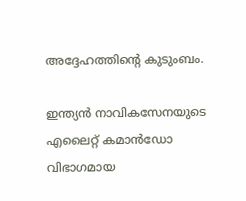അദ്ദേഹത്തിന്റെ കുടുംബം.

ഇന്ത്യന്‍ നാവികസേനയുടെ എലൈറ്റ് കമാന്‍ഡോ വിഭാഗമായ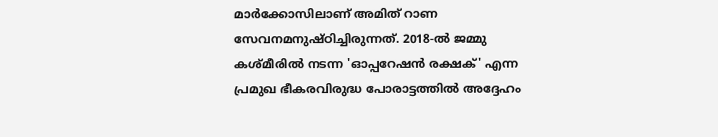മാര്‍ക്കോസിലാണ് അമിത് റാണ സേവനമനുഷ്ഠിച്ചിരുന്നത്. 2018-ല്‍ ജമ്മു കശ്മീരില്‍ നടന്ന 'ഓപ്പറേഷന്‍ രക്ഷക്' എന്ന പ്രമുഖ ഭീകരവിരുദ്ധ പോരാട്ടത്തില്‍ അദ്ദേഹം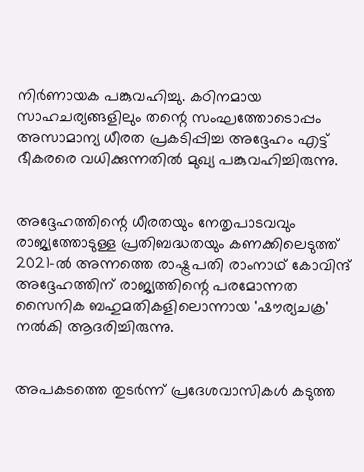നിര്‍ണായക പങ്കുവഹിച്ചു. കഠിനമായ സാഹചര്യങ്ങളിലും തന്റെ സംഘത്തോടൊപ്പം അസാമാന്യ ധീരത പ്രകടിപ്പിച്ച അദ്ദേഹം എട്ട് ഭീകരരെ വധിക്കുന്നതില്‍ മുഖ്യ പങ്കുവഹിച്ചിരുന്നു.


അദ്ദേഹത്തിന്റെ ധീരതയും നേതൃപാടവവും രാജ്യത്തോടുള്ള പ്രതിബദ്ധതയും കണക്കിലെടുത്ത് 2021-ല്‍ അന്നത്തെ രാഷ്ട്രപതി രാംനാഥ് കോവിന്ദ് അദ്ദേഹത്തിന് രാജ്യത്തിന്റെ പരമോന്നത സൈനിക ബഹുമതികളിലൊന്നായ 'ഷൗര്യചക്ര' നല്‍കി ആദരിച്ചിരുന്നു.


അപകടത്തെ തുടര്‍ന്ന് പ്രദേശവാസികള്‍ കടുത്ത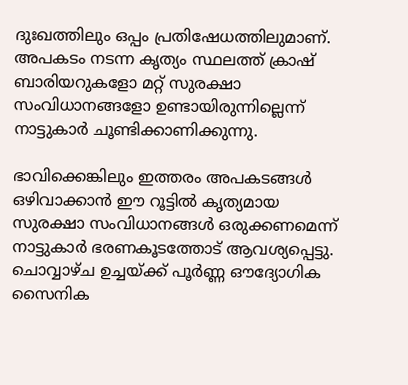ദുഃഖത്തിലും ഒപ്പം പ്രതിഷേധത്തിലുമാണ്. അപകടം നടന്ന കൃത്യം സ്ഥലത്ത് ക്രാഷ് ബാരിയറുകളോ മറ്റ് സുരക്ഷാ സംവിധാനങ്ങളോ ഉണ്ടായിരുന്നില്ലെന്ന് നാട്ടുകാര്‍ ചൂണ്ടിക്കാണിക്കുന്നു.

ഭാവിക്കെങ്കിലും ഇത്തരം അപകടങ്ങള്‍ ഒഴിവാക്കാന്‍ ഈ റൂട്ടില്‍ കൃത്യമായ സുരക്ഷാ സംവിധാനങ്ങള്‍ ഒരുക്കണമെന്ന് നാട്ടുകാര്‍ ഭരണകൂടത്തോട് ആവശ്യപ്പെട്ടു. ചൊവ്വാഴ്ച ഉച്ചയ്ക്ക് പൂര്‍ണ്ണ ഔദ്യോഗിക സൈനിക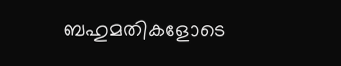ബഹുമതികളോടെ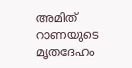അമിത് റാണയുടെ മൃതദേഹം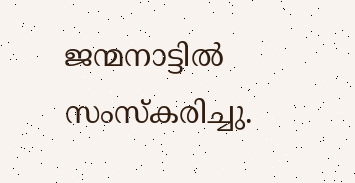ജന്മനാട്ടില്‍ സംസ്‌കരിച്ചു.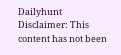Dailyhunt
Disclaimer: This content has not been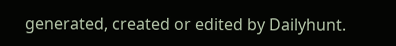generated, created or edited by Dailyhunt.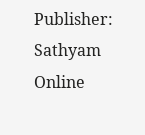Publisher: Sathyam Online